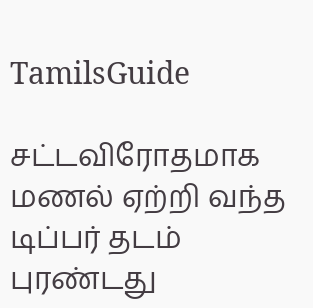TamilsGuide

சட்டவிரோதமாக மணல் ஏற்றி வந்த டிப்பர் தடம் புரண்டது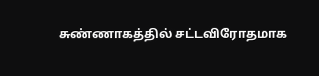சுண்ணாகத்தில் சட்டவிரோதமாக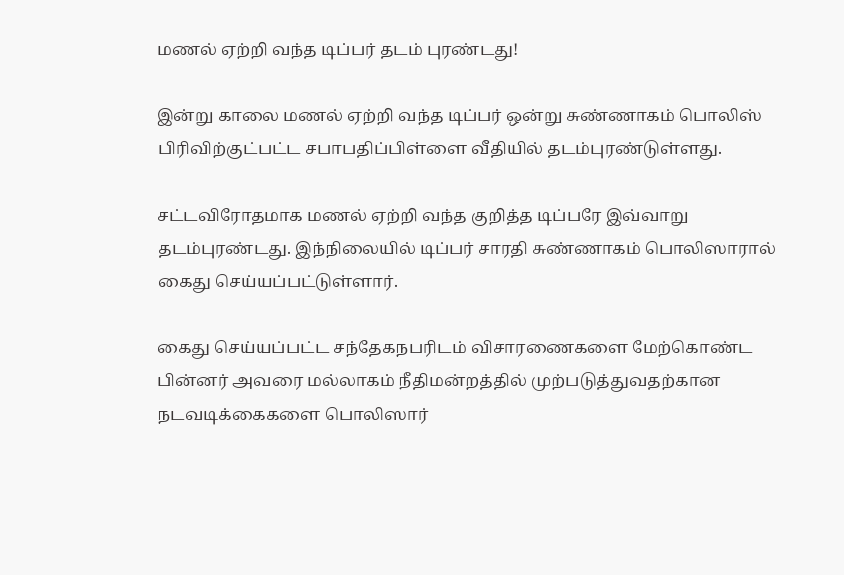மணல் ஏற்றி வந்த டிப்பர் தடம் புரண்டது!

இன்று காலை மணல் ஏற்றி வந்த டிப்பர் ஒன்று சுண்ணாகம் பொலிஸ் பிரிவிற்குட்பட்ட சபாபதிப்பிள்ளை வீதியில் தடம்புரண்டுள்ளது.

சட்டவிரோதமாக மணல் ஏற்றி வந்த குறித்த டிப்பரே இவ்வாறு தடம்புரண்டது. இந்நிலையில் டிப்பர் சாரதி சுண்ணாகம் பொலிஸாரால் கைது செய்யப்பட்டுள்ளார்.

கைது செய்யப்பட்ட சந்தேகநபரிடம் விசாரணைகளை மேற்கொண்ட பின்னர் அவரை மல்லாகம் நீதிமன்றத்தில் முற்படுத்துவதற்கான நடவடிக்கைகளை பொலிஸார்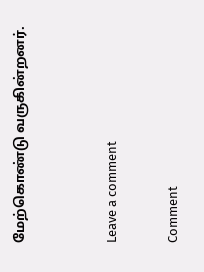மேற்கொண்டு வருகின்றனர்.


Leave a comment

Comment